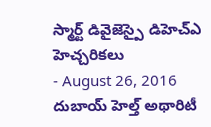స్మార్ట్ డివైజెస్పై డిహెచ్ఎ హెచ్చరికలు
- August 26, 2016
దుబాయ్ హెల్త్ అథారిటీ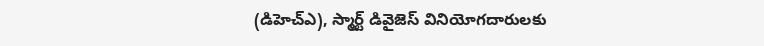(డిహెచ్ఎ), స్మార్ట్ డివైజెస్ వినియోగదారులకు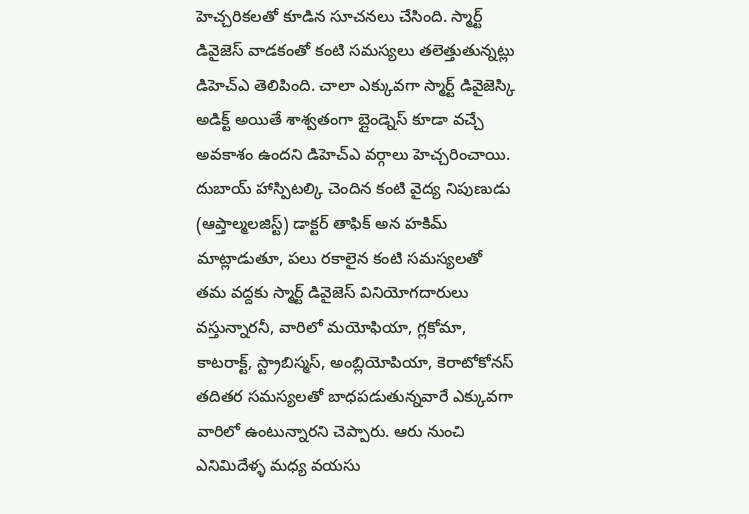హెచ్చరికలతో కూడిన సూచనలు చేసింది. స్మార్ట్ డివైజెస్ వాడకంతో కంటి సమస్యలు తలెత్తుతున్నట్లు డిహెచ్ఎ తెలిపింది. చాలా ఎక్కువగా స్మార్ట్ డివైజెస్కి అడిక్ట్ అయితే శాశ్వతంగా బ్లైండ్నెస్ కూడా వచ్చే అవకాశం ఉందని డిహెచ్ఎ వర్గాలు హెచ్చరించాయి. దుబాయ్ హాస్పిటల్కి చెందిన కంటి వైద్య నిపుణుడు (ఆప్తాల్మలజిస్ట్) డాక్టర్ తాఫిక్ అన హకిమ్ మాట్లాడుతూ, పలు రకాలైన కంటి సమస్యలతో తమ వద్దకు స్మార్ట్ డివైజెస్ వినియోగదారులు వస్తున్నారనీ, వారిలో మయోఫియా, గ్లకోమా, కాటరాక్ట్, స్ట్రాబిస్మస్, అంబ్లియోపియా, కెరాటోకోనస్ తదితర సమస్యలతో బాధపడుతున్నవారే ఎక్కువగా వారిలో ఉంటున్నారని చెప్పారు. ఆరు నుంచి ఎనిమిదేళ్ళ మధ్య వయసు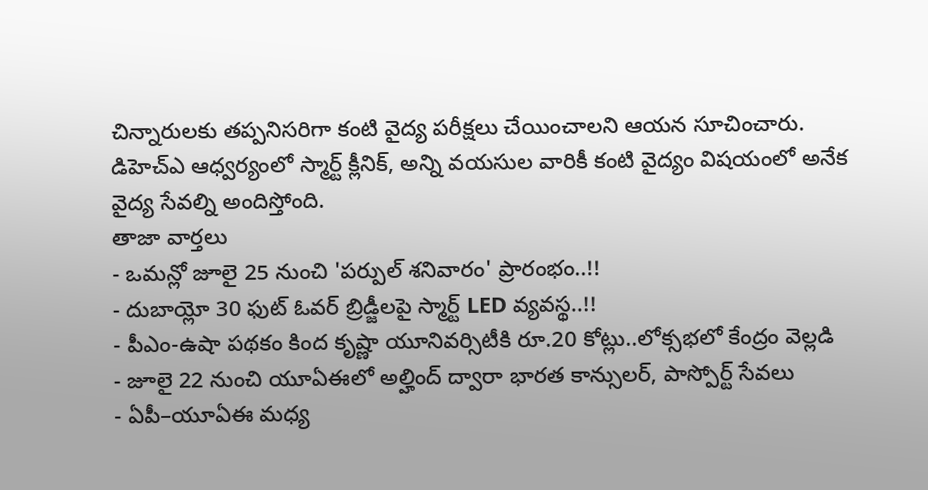చిన్నారులకు తప్పనిసరిగా కంటి వైద్య పరీక్షలు చేయించాలని ఆయన సూచించారు. డిహెచ్ఎ ఆధ్వర్యంలో స్మార్ట్ క్లీనిక్, అన్ని వయసుల వారికీ కంటి వైద్యం విషయంలో అనేక వైద్య సేవల్ని అందిస్తోంది.
తాజా వార్తలు
- ఒమన్లో జూలై 25 నుంచి 'పర్పుల్ శనివారం' ప్రారంభం..!!
- దుబాయ్లో 30 ఫుట్ ఓవర్ బ్రిడ్జీలపై స్మార్ట్ LED వ్యవస్థ..!!
- పీఎం-ఉషా పథకం కింద కృష్ణా యూనివర్సిటీకి రూ.20 కోట్లు..లోక్సభలో కేంద్రం వెల్లడి
- జూలై 22 నుంచి యూఏఈలో అల్హింద్ ద్వారా భారత కాన్సులర్, పాస్పోర్ట్ సేవలు
- ఏపీ–యూఏఈ మధ్య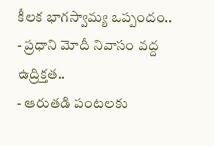కీలక భాగస్వామ్య ఒప్పందం..
- ప్రధాని మోదీ నివాసం వద్ద ఉద్రిక్తత..
- ఆరుతడి పంటలకు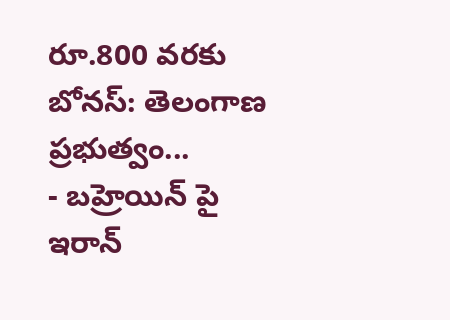రూ.800 వరకు బోనస్: తెలంగాణ ప్రభుత్వం...
- బహ్రెయిన్ పై ఇరాన్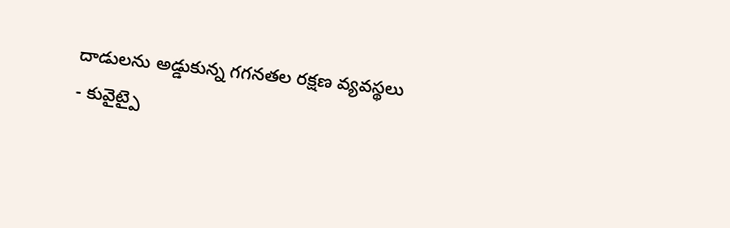దాడులను అడ్డుకున్న గగనతల రక్షణ వ్యవస్థలు
- కువైట్పై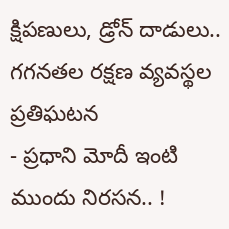క్షిపణులు, డ్రోన్ దాడులు.. గగనతల రక్షణ వ్యవస్థల ప్రతిఘటన
- ప్రధాని మోదీ ఇంటి ముందు నిరసన.. !